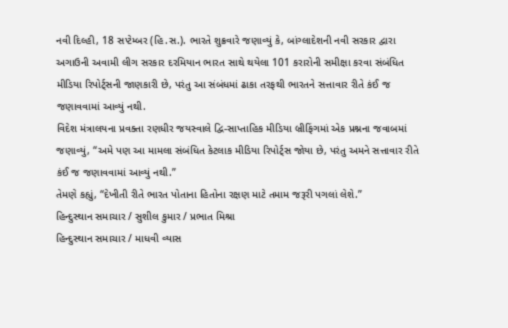નવી દિલ્હી, 18 સપ્ટેમ્બર (હિ.સ.). ભારતે શુક્રવારે જણાવ્યું કે, બાંગ્લાદેશની નવી સરકાર દ્વારા અગાઉની અવામી લીગ સરકાર દરમિયાન ભારત સાથે થયેલા 101 કરારોની સમીક્ષા કરવા સંબંધિત મીડિયા રિપોર્ટ્સની જાણકારી છે, પરંતુ આ સંબંધમાં ઢાકા તરફથી ભારતને સત્તાવાર રીતે કંઈ જ જણાવવામાં આવ્યું નથી.
વિદેશ મંત્રાલયના પ્રવક્તા રણધીર જયસ્વાલે દ્વિ-સાપ્તાહિક મીડિયા બ્રીફિંગમાં એક પ્રશ્નના જવાબમાં જણાવ્યું, “અમે પણ આ મામલા સંબંધિત કેટલાક મીડિયા રિપોર્ટ્સ જોયા છે, પરંતુ અમને સત્તાવાર રીતે કંઈ જ જણાવવામાં આવ્યું નથી.”
તેમણે કહ્યું, “દેખીતી રીતે ભારત પોતાના હિતોના રક્ષણ માટે તમામ જરૂરી પગલાં લેશે.”
હિન્દુસ્થાન સમાચાર / સુશીલ કુમાર / પ્રભાત મિશ્રા
હિન્દુસ્થાન સમાચાર / માધવી વ્યાસ